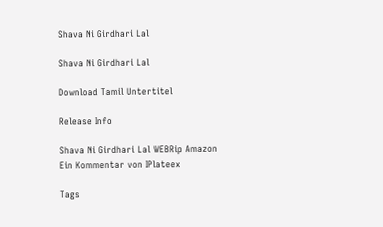Shava Ni Girdhari Lal

Shava Ni Girdhari Lal

Download Tamil Untertitel

Release Info

Shava Ni Girdhari Lal WEBRip Amazon
Ein Kommentar von IPlateex

Tags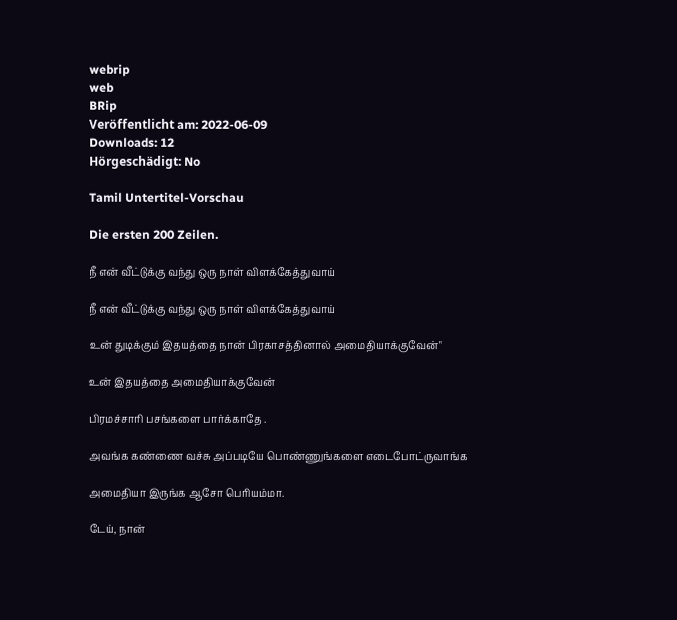webrip
web
BRip
Veröffentlicht am: 2022-06-09
Downloads: 12
Hörgeschädigt: No

Tamil Untertitel-Vorschau

Die ersten 200 Zeilen.

நீ என் வீட்டுக்கு வந்து ஒரு நாள் விளக்கேத்துவாய்

நீ என் வீட்டுக்கு வந்து ஒரு நாள் விளக்கேத்துவாய்

உன் துடிக்கும் இதயத்தை நான் பிரகாசத்தினால் அமைதியாக்குவேன்"

உன் இதயத்தை அமைதியாக்குவேன்

பிரமச்சாரி பசங்களை பார்க்காதே .

அவங்க கண்ணை வச்சு அப்படியே பொண்ணுங்களை எடைபோட்ருவாங்க

அமைதியா இருங்க ஆசோ பெரியம்மா.

டேய், நான்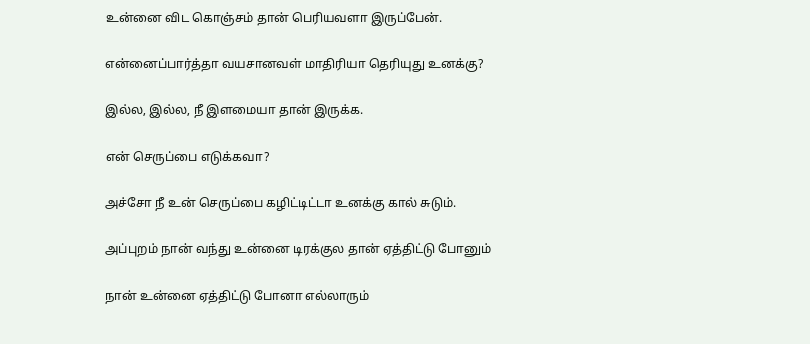உன்னை விட கொஞ்சம் தான் பெரியவளா இருப்பேன்.

என்னைப்பார்த்தா வயசானவள் மாதிரியா தெரியுது உனக்கு?

இல்ல, இல்ல, நீ இளமையா தான் இருக்க.

என் செருப்பை எடுக்கவா?

அச்சோ நீ உன் செருப்பை கழிட்டிட்டா உனக்கு கால் சுடும்.

அப்புறம் நான் வந்து உன்னை டிரக்குல தான் ஏத்திட்டு போனும்

நான் உன்னை ஏத்திட்டு போனா எல்லாரும்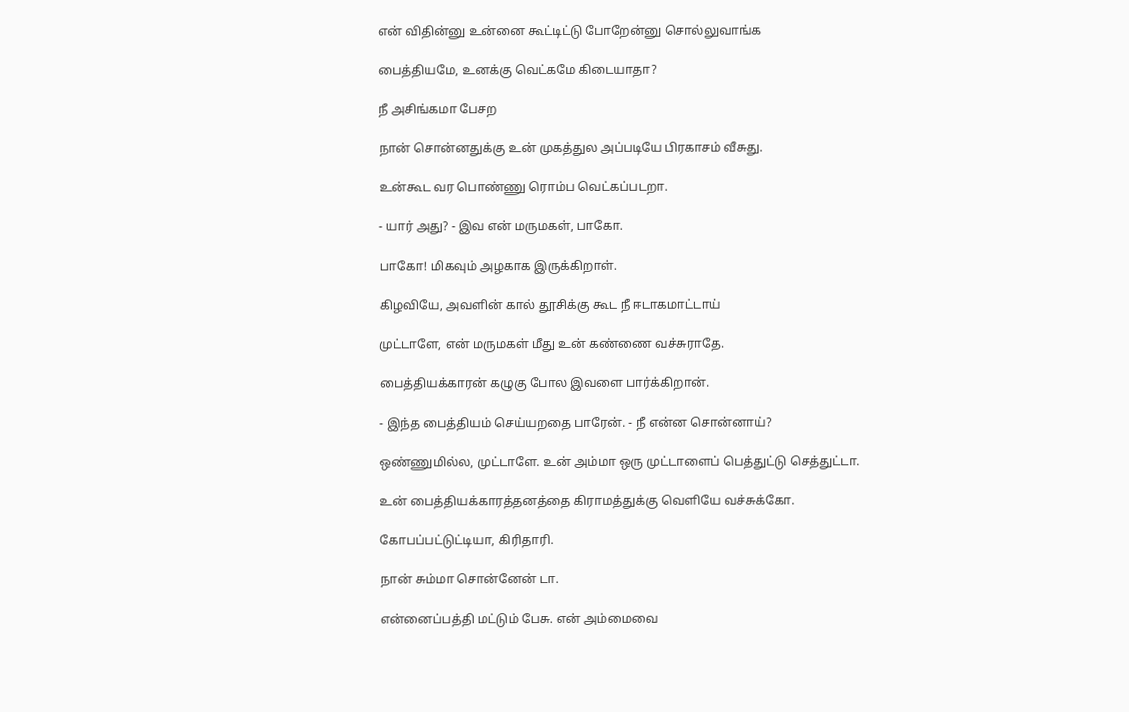என் விதின்னு உன்னை கூட்டிட்டு போறேன்னு சொல்லுவாங்க

பைத்தியமே, உனக்கு வெட்கமே கிடையாதா?

நீ அசிங்கமா பேசற

நான் சொன்னதுக்கு உன் முகத்துல அப்படியே பிரகாசம் வீசுது.

உன்கூட வர பொண்ணு ரொம்ப வெட்கப்படறா.

- யார் அது? - இவ என் மருமகள், பாகோ.

பாகோ! மிகவும் அழகாக இருக்கிறாள்.

கிழவியே, அவளின் கால் தூசிக்கு கூட நீ ஈடாகமாட்டாய்

முட்டாளே, என் மருமகள் மீது உன் கண்ணை வச்சுராதே.

பைத்தியக்காரன் கழுகு போல இவளை பார்க்கிறான்.

- இந்த பைத்தியம் செய்யறதை பாரேன். - நீ என்ன சொன்னாய்?

ஒண்ணுமில்ல, முட்டாளே. உன் அம்மா ஒரு முட்டாளைப் பெத்துட்டு செத்துட்டா.

உன் பைத்தியக்காரத்தனத்தை கிராமத்துக்கு வெளியே வச்சுக்கோ.

கோபப்பட்டுட்டியா, கிரிதாரி.

நான் சும்மா சொன்னேன் டா.

என்னைப்பத்தி மட்டும் பேசு. என் அம்மைவை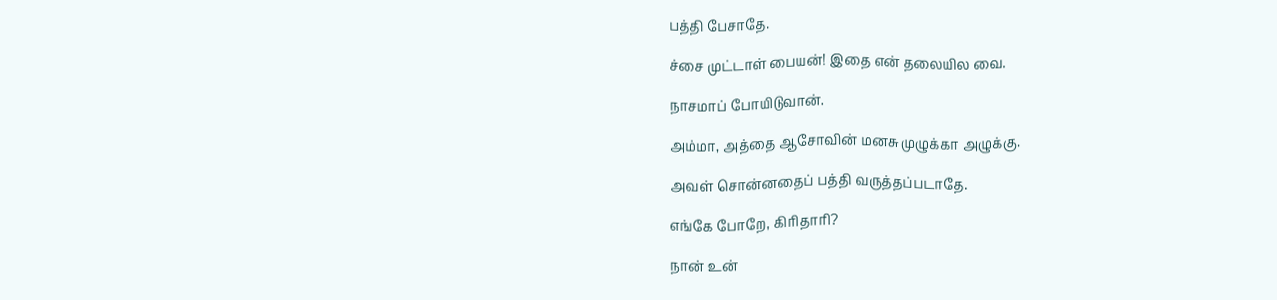பத்தி பேசாதே.

ச்சை முட்டாள் பையன்! இதை என் தலையில வை.

நாசமாப் போயிடுவான்.

அம்மா, அத்தை ஆசோவின் மனசு முழுக்கா அழுக்கு.

அவள் சொன்னதைப் பத்தி வருத்தப்படாதே.

எங்கே போறே, கிரிதாரி?

நான் உன்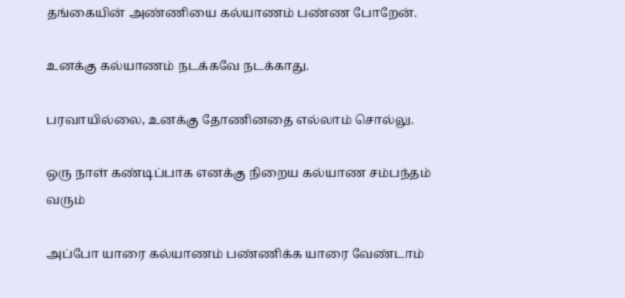தங்கையின் அண்ணியை கல்யாணம் பண்ண போறேன்.

உனக்கு கல்யாணம் நடக்கவே நடக்காது.

பரவாயில்லை, உனக்கு தோணினதை எல்லாம் சொல்லு.

ஒரு நாள் கண்டிப்பாக எனக்கு நிறைய கல்யாண சம்பந்தம் வரும்

அப்போ யாரை கல்யாணம் பண்ணிக்க யாரை வேண்டாம்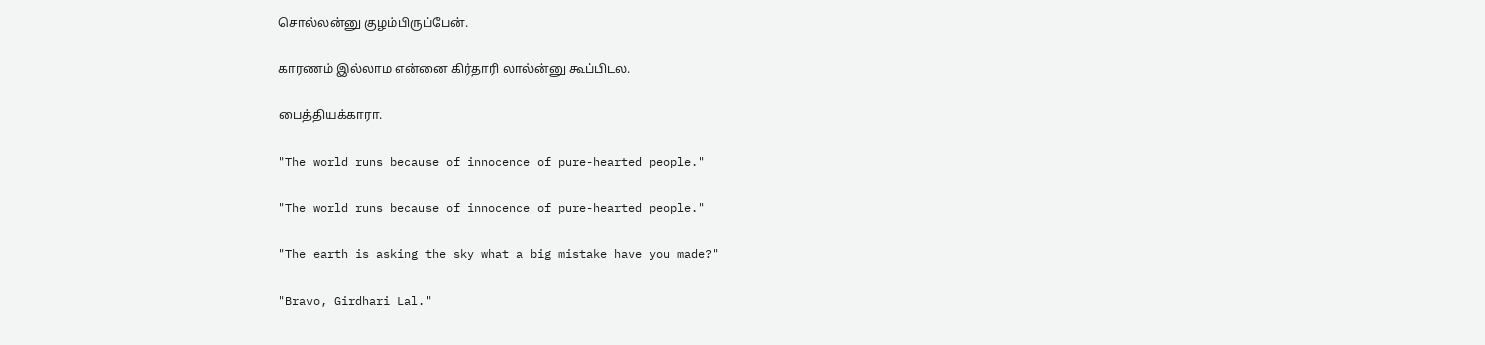சொல்லன்னு குழம்பிருப்பேன்.

காரணம் இல்லாம என்னை கிர்தாரி லால்ன்னு கூப்பிடல.

பைத்தியக்காரா.

"The world runs because of innocence of pure-hearted people."

"The world runs because of innocence of pure-hearted people."

"The earth is asking the sky what a big mistake have you made?"

"Bravo, Girdhari Lal."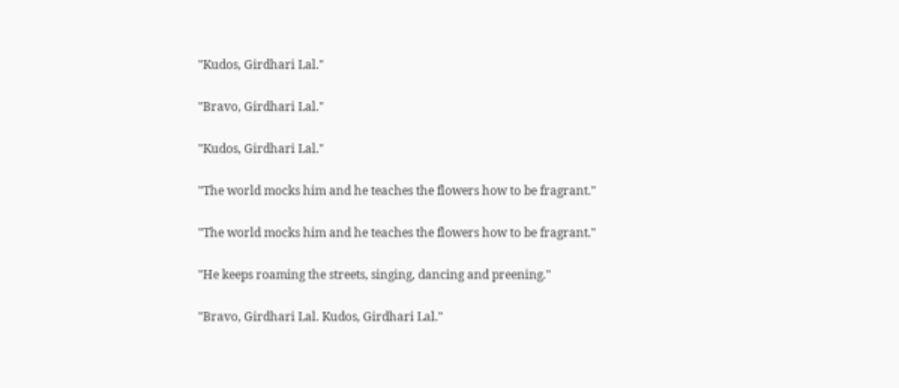"Kudos, Girdhari Lal."

"Bravo, Girdhari Lal."

"Kudos, Girdhari Lal."

"The world mocks him and he teaches the flowers how to be fragrant."

"The world mocks him and he teaches the flowers how to be fragrant."

"He keeps roaming the streets, singing, dancing and preening."

"Bravo, Girdhari Lal. Kudos, Girdhari Lal."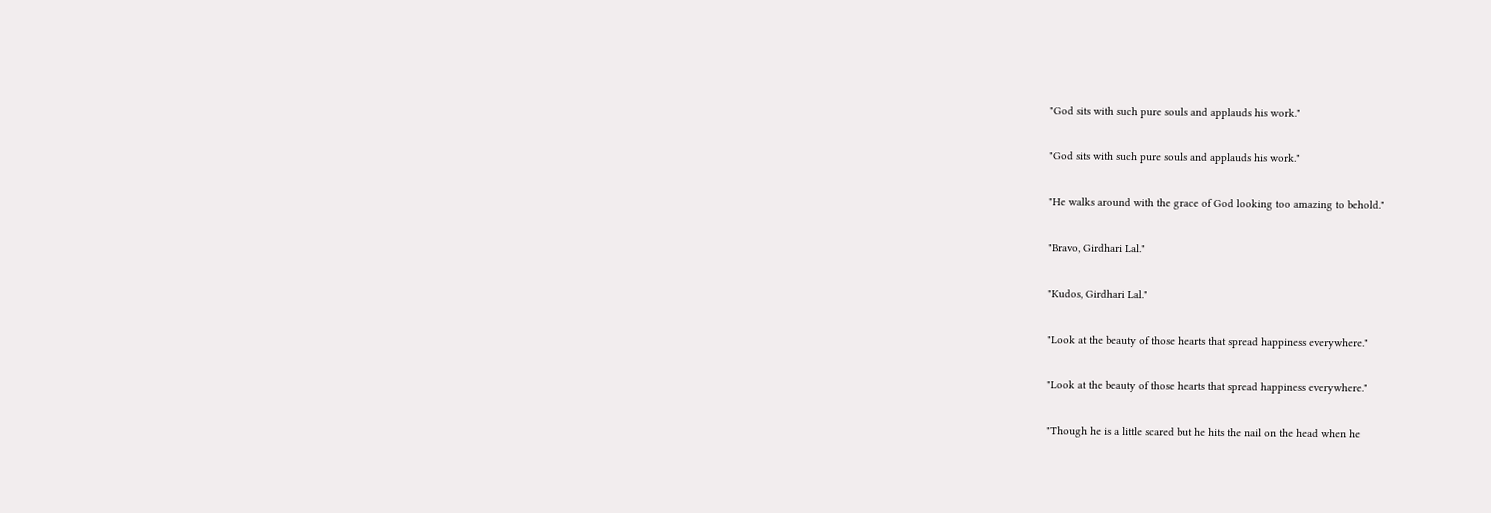"God sits with such pure souls and applauds his work."

"God sits with such pure souls and applauds his work."

"He walks around with the grace of God looking too amazing to behold."

"Bravo, Girdhari Lal."

"Kudos, Girdhari Lal."

"Look at the beauty of those hearts that spread happiness everywhere."

"Look at the beauty of those hearts that spread happiness everywhere."

"Though he is a little scared but he hits the nail on the head when he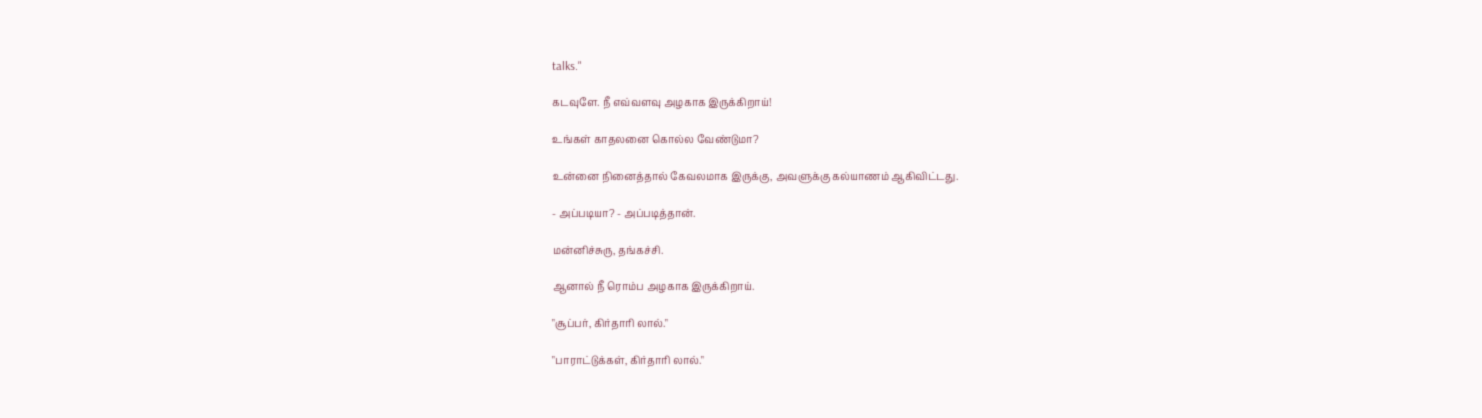talks."

கடவுளே. நீ எவ்வளவு அழகாக இருக்கிறாய்!

உங்கள் காதலனை கொல்ல வேண்டுமா?

உன்னை நினைத்தால் கேவலமாக இருக்கு, அவளுக்கு கல்யாணம் ஆகிவிட்டது.

- அப்படியா? - அப்படித்தான்.

மன்னிச்சுரு, தங்கச்சி.

ஆனால் நீ ரொம்ப அழகாக இருக்கிறாய்.

"சூப்பர், கிர்தாரி லால்."

"பாராட்டுக்கள், கிர்தாரி லால்."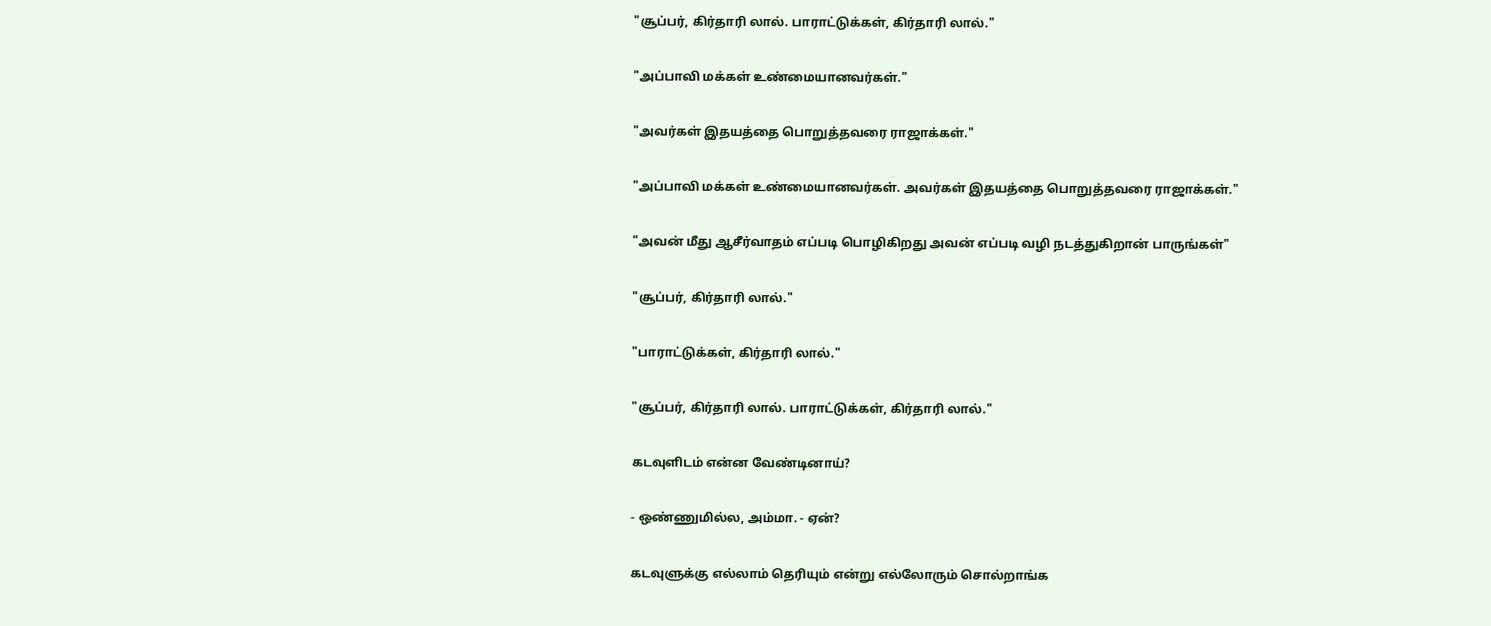"சூப்பர், கிர்தாரி லால். பாராட்டுக்கள், கிர்தாரி லால்."

"அப்பாவி மக்கள் உண்மையானவர்கள்."

"அவர்கள் இதயத்தை பொறுத்தவரை ராஜாக்கள்."

"அப்பாவி மக்கள் உண்மையானவர்கள். அவர்கள் இதயத்தை பொறுத்தவரை ராஜாக்கள்."

"அவன் மீது ஆசீர்வாதம் எப்படி பொழிகிறது அவன் எப்படி வழி நடத்துகிறான் பாருங்கள்"

"சூப்பர், கிர்தாரி லால்."

"பாராட்டுக்கள், கிர்தாரி லால்."

"சூப்பர், கிர்தாரி லால். பாராட்டுக்கள், கிர்தாரி லால்."

கடவுளிடம் என்ன வேண்டினாய்?

- ஒண்ணுமில்ல, அம்மா. - ஏன்?

கடவுளுக்கு எல்லாம் தெரியும் என்று எல்லோரும் சொல்றாங்க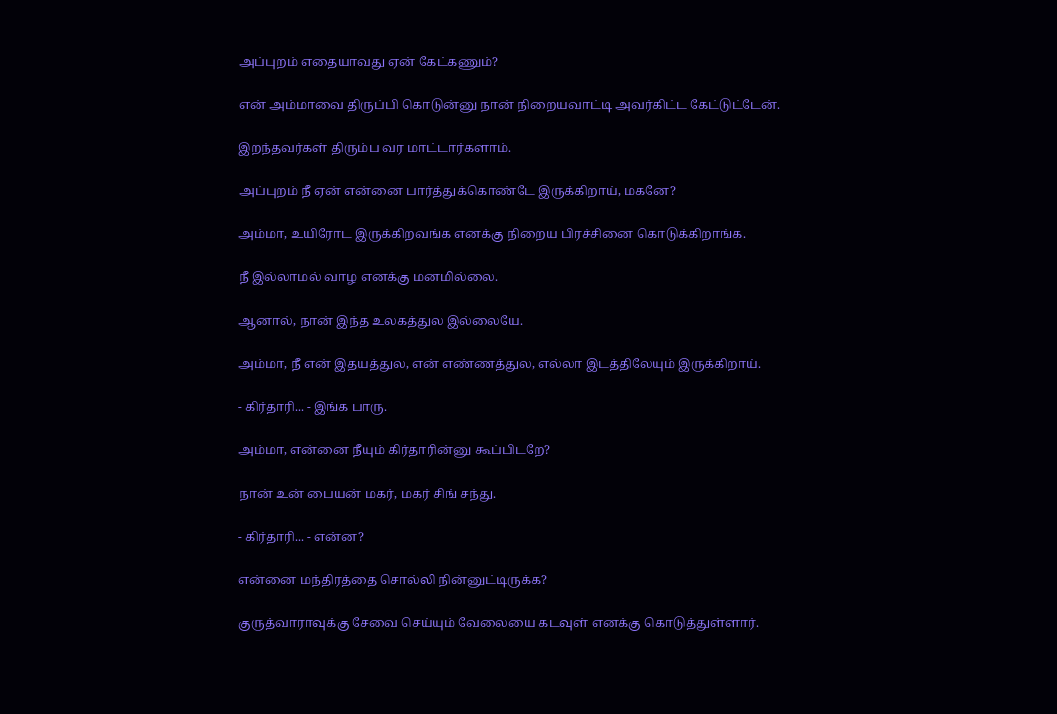அப்புறம் எதையாவது ஏன் கேட்கணும்?

என் அம்மாவை திருப்பி கொடுன்னு நான் நிறையவாட்டி அவர்கிட்ட கேட்டுட்டேன்.

இறந்தவர்கள் திரும்ப வர மாட்டார்களாம்.

அப்புறம் நீ ஏன் என்னை பார்த்துக்கொண்டே இருக்கிறாய், மகனே?

அம்மா, உயிரோட இருக்கிறவங்க எனக்கு நிறைய பிரச்சினை கொடுக்கிறாங்க.

நீ இல்லாமல் வாழ எனக்கு மனமில்லை.

ஆனால், நான் இந்த உலகத்துல இல்லையே.

அம்மா, நீ என் இதயத்துல, என் எண்ணத்துல, எல்லா இடத்திலேயும் இருக்கிறாய்.

- கிர்தாரி... - இங்க பாரு.

அம்மா, என்னை நீயும் கிர்தாரின்னு கூப்பிடறே?

நான் உன் பையன் மகர், மகர் சிங் சந்து.

- கிர்தாரி... - என்ன?

என்னை மந்திரத்தை சொல்லி நின்னுட்டிருக்க?

குருத்வாராவுக்கு சேவை செய்யும் வேலையை கடவுள் எனக்கு கொடுத்துள்ளார்.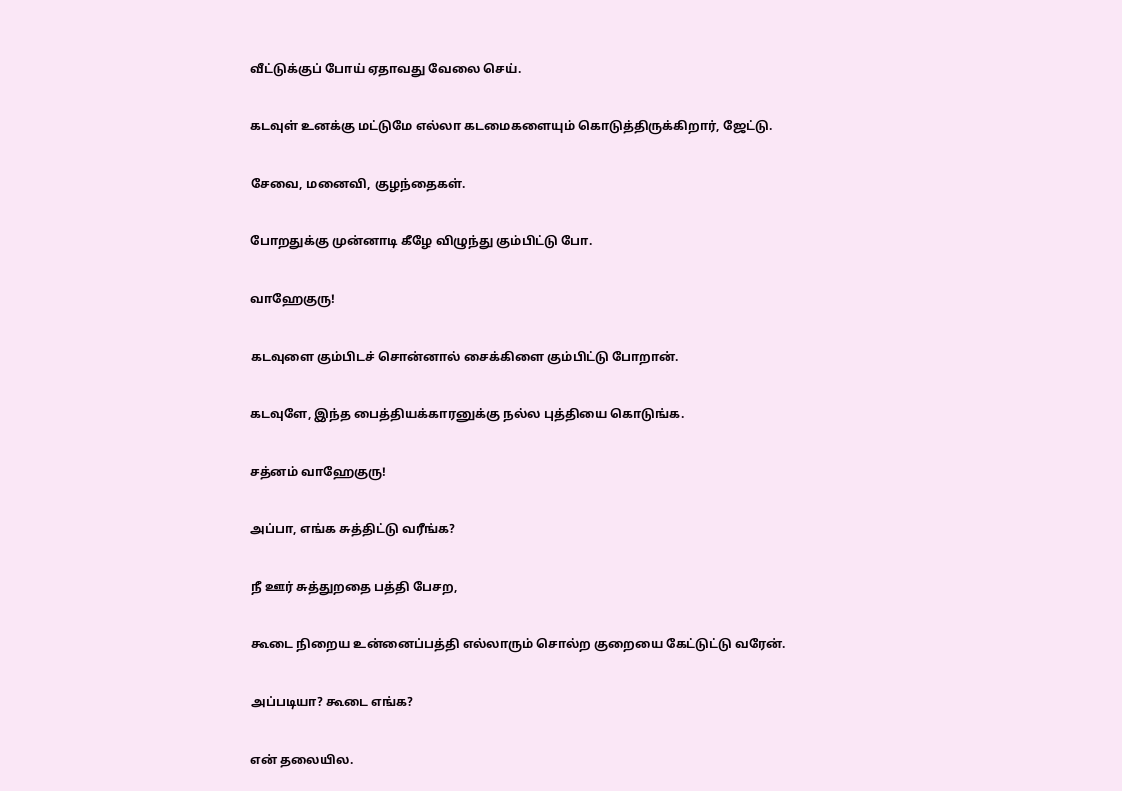வீட்டுக்குப் போய் ஏதாவது வேலை செய்.

கடவுள் உனக்கு மட்டுமே எல்லா கடமைகளையும் கொடுத்திருக்கிறார், ஜேட்டு.

சேவை, மனைவி, குழந்தைகள்.

போறதுக்கு முன்னாடி கீழே விழுந்து கும்பிட்டு போ.

வாஹேகுரு!

கடவுளை கும்பிடச் சொன்னால் சைக்கிளை கும்பிட்டு போறான்.

கடவுளே, இந்த பைத்தியக்காரனுக்கு நல்ல புத்தியை கொடுங்க.

சத்னம் வாஹேகுரு!

அப்பா, எங்க சுத்திட்டு வரீங்க?

நீ ஊர் சுத்துறதை பத்தி பேசற,

கூடை நிறைய உன்னைப்பத்தி எல்லாரும் சொல்ற குறையை கேட்டுட்டு வரேன்.

அப்படியா? கூடை எங்க?

என் தலையில.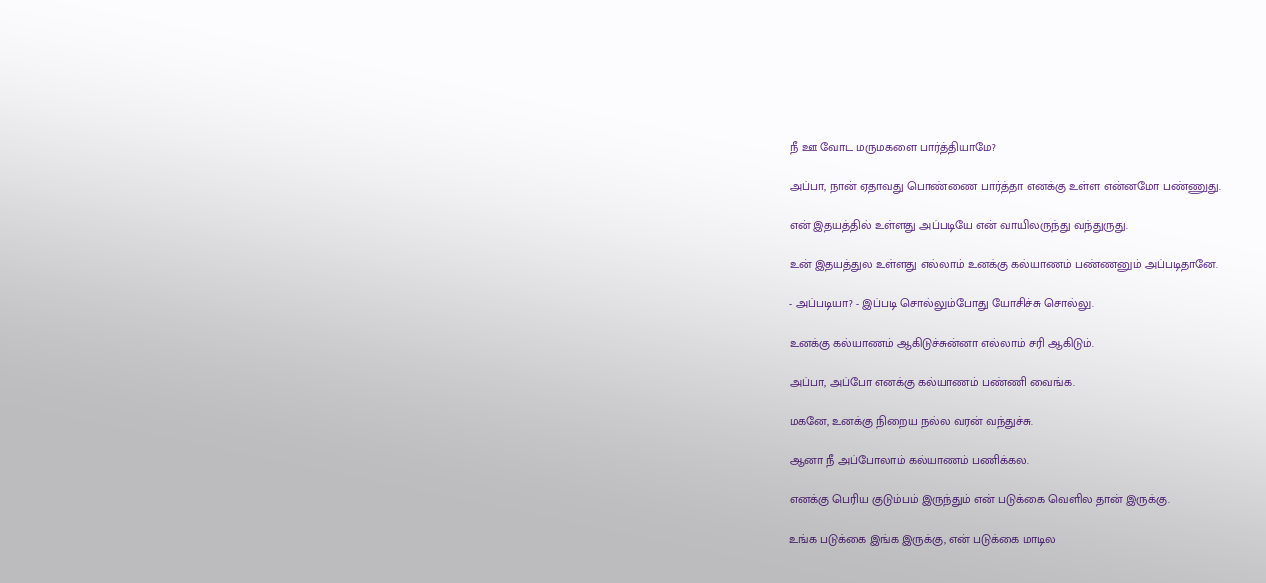நீ ஊ வோட மருமகளை பார்த்தியாமே?

அப்பா, நான் ஏதாவது பொண்ணை பார்த்தா எனக்கு உள்ள என்னமோ பண்ணுது.

என் இதயத்தில் உள்ளது அப்படியே என் வாயிலருந்து வந்துருது.

உன் இதயத்துல உள்ளது எல்லாம் உனக்கு கல்யாணம் பண்ணனும் அப்படிதானே.

- அப்படியா? - இப்படி சொல்லும்போது யோசிச்சு சொல்லு.

உனக்கு கல்யாணம் ஆகிடுச்சுன்னா எல்லாம் சரி ஆகிடும்.

அப்பா, அப்போ எனக்கு கல்யாணம் பண்ணி வைங்க.

மகனே, உனக்கு நிறைய நல்ல வரன் வந்துச்சு.

ஆனா நீ அப்போலாம் கல்யாணம் பணிக்கல.

எனக்கு பெரிய குடும்பம் இருந்தும் என் படுக்கை வெளில தான் இருக்கு.

உங்க படுக்கை இங்க இருக்கு, என் படுக்கை மாடில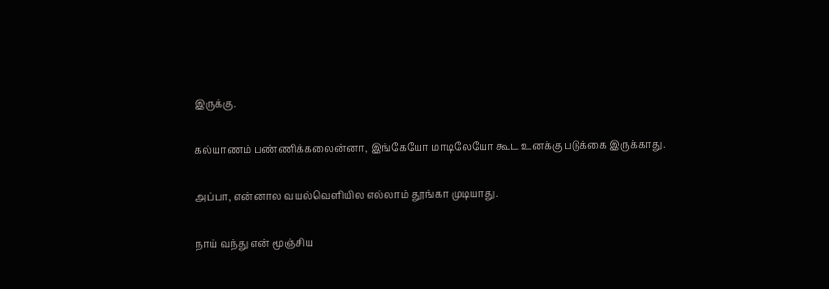இருக்கு.

கல்யாணம் பண்ணிக்கலைன்னா, இங்கேயோ மாடிலேயோ கூட உனக்கு படுக்கை இருக்காது.

அப்பா, என்னால வயல்வெளியில எல்லாம் தூங்கா முடியாது.

நாய் வந்து என் மூஞ்சிய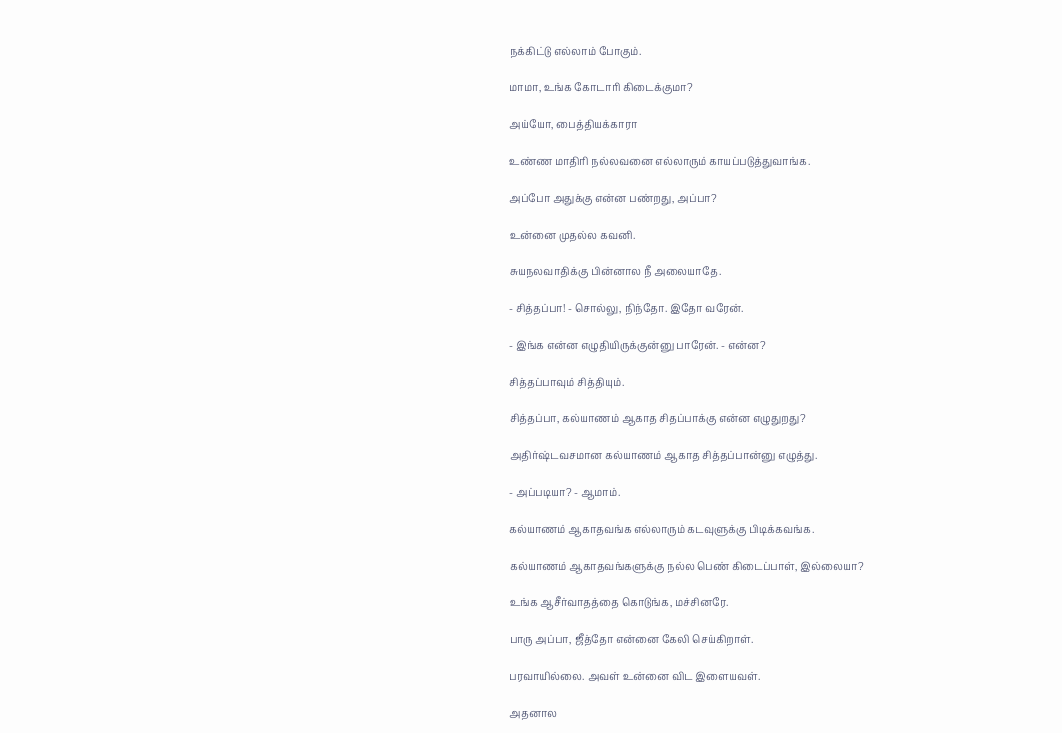நக்கிட்டு எல்லாம் போகும்.

மாமா, உங்க கோடாரி கிடைக்குமா?

அய்யோ, பைத்தியக்காரா

உண்ண மாதிரி நல்லவனை எல்லாரும் காயப்படுத்துவாங்க.

அப்போ அதுக்கு என்ன பண்றது, அப்பா?

உன்னை முதல்ல கவனி.

சுயநலவாதிக்கு பின்னால நீ அலையாதே.

- சித்தப்பா! - சொல்லு, நிந்தோ. இதோ வரேன்.

- இங்க என்ன எழுதியிருக்குன்னு பாரேன். - என்ன?

சித்தப்பாவும் சித்தியும்.

சித்தப்பா, கல்யாணம் ஆகாத சிதப்பாக்கு என்ன எழுதுறது?

அதிர்ஷ்டவசமான கல்யாணம் ஆகாத சித்தப்பான்னு எழுத்து.

- அப்படியா? - ஆமாம்.

கல்யாணம் ஆகாதவங்க எல்லாரும் கடவுளுக்கு பிடிக்கவங்க.

கல்யாணம் ஆகாதவங்களுக்கு நல்ல பெண் கிடைப்பாள், இல்லையா?

உங்க ஆசீர்வாதத்தை கொடுங்க, மச்சினரே.

பாரு அப்பா, ஜீத்தோ என்னை கேலி செய்கிறாள்.

பரவாயில்லை. அவள் உன்னை விட இளையவள்.

அதனால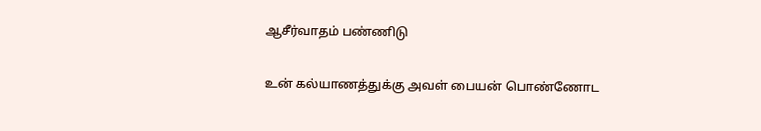ஆசீர்வாதம் பண்ணிடு

உன் கல்யாணத்துக்கு அவள் பையன் பொண்ணோட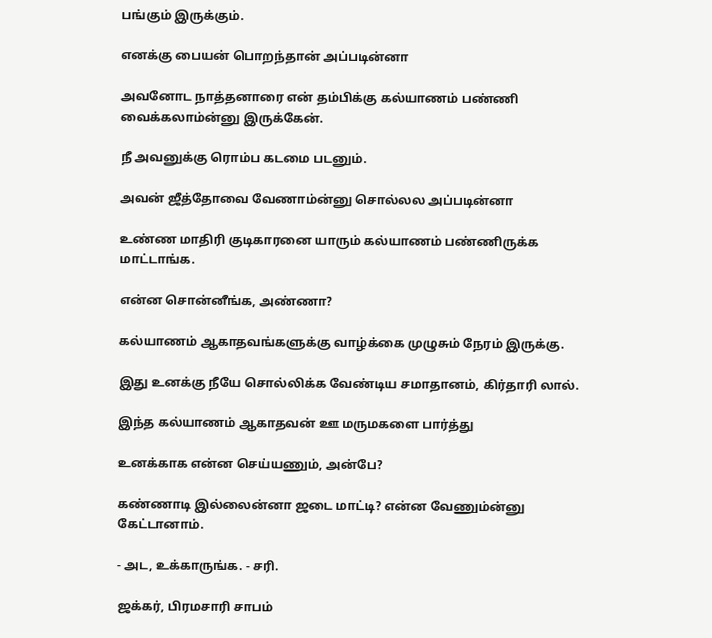பங்கும் இருக்கும்.

எனக்கு பையன் பொறந்தான் அப்படின்னா

அவனோட நாத்தனாரை என் தம்பிக்கு கல்யாணம் பண்ணி வைக்கலாம்ன்னு இருக்கேன்.

நீ அவனுக்கு ரொம்ப கடமை படனும்.

அவன் ஜீத்தோவை வேணாம்ன்னு சொல்லல அப்படின்னா

உண்ண மாதிரி குடிகாரனை யாரும் கல்யாணம் பண்ணிருக்க மாட்டாங்க.

என்ன சொன்னீங்க, அண்ணா?

கல்யாணம் ஆகாதவங்களுக்கு வாழ்க்கை முழுசும் நேரம் இருக்கு.

இது உனக்கு நீயே சொல்லிக்க வேண்டிய சமாதானம், கிர்தாரி லால்.

இந்த கல்யாணம் ஆகாதவன் ஊ மருமகளை பார்த்து

உனக்காக என்ன செய்யணும், அன்பே?

கண்ணாடி இல்லைன்னா ஜடை மாட்டி? என்ன வேணும்ன்னு கேட்டானாம்.

- அட, உக்காருங்க. - சரி.

ஜக்கர், பிரமசாரி சாபம்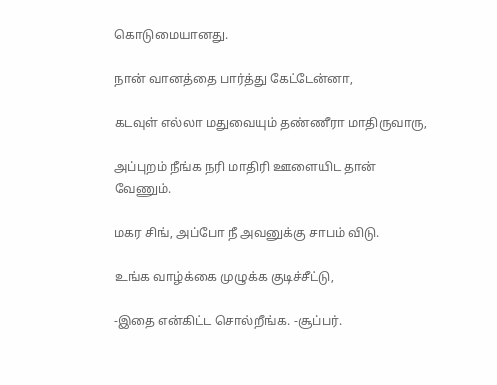கொடுமையானது.

நான் வானத்தை பார்த்து கேட்டேன்னா,

கடவுள் எல்லா மதுவையும் தண்ணீரா மாதிருவாரு,

அப்புறம் நீங்க நரி மாதிரி ஊளையிட தான் வேணும்.

மகர சிங், அப்போ நீ அவனுக்கு சாபம் விடு.

உங்க வாழ்க்கை முழுக்க குடிச்சீட்டு,

-இதை என்கிட்ட சொல்றீங்க. -சூப்பர்.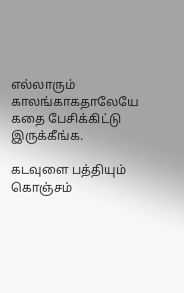எல்லாரும் காலங்காகதாலேயே கதை பேசிக்கிட்டு இருக்கீங்க.

கடவுளை பத்தியும் கொஞ்சம்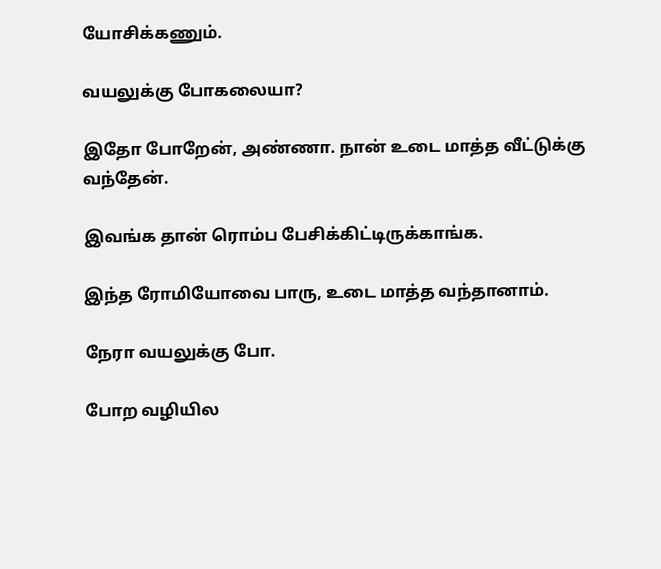யோசிக்கணும்.

வயலுக்கு போகலையா?

இதோ போறேன், அண்ணா. நான் உடை மாத்த வீட்டுக்கு வந்தேன்.

இவங்க தான் ரொம்ப பேசிக்கிட்டிருக்காங்க.

இந்த ரோமியோவை பாரு, உடை மாத்த வந்தானாம்.

நேரா வயலுக்கு போ.

போற வழியில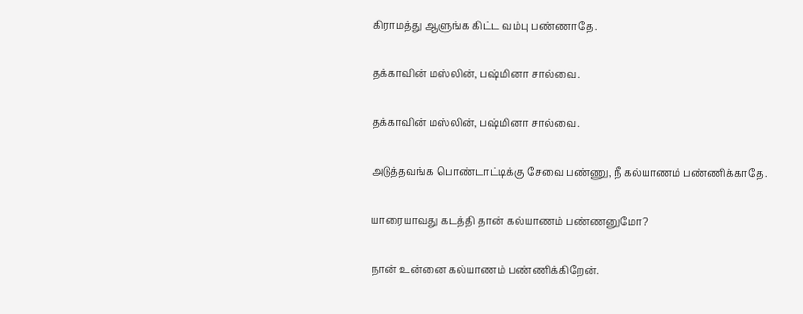கிராமத்து ஆளுங்க கிட்ட வம்பு பண்ணாதே.

தக்காவின் மஸ்லின், பஷ்மினா சால்வை.

தக்காவின் மஸ்லின், பஷ்மினா சால்வை.

அடுத்தவங்க பொண்டாட்டிக்கு சேவை பண்ணு, நீ கல்யாணம் பண்ணிக்காதே.

யாரையாவது கடத்தி தான் கல்யாணம் பண்ணனுமோ?

நான் உன்னை கல்யாணம் பண்ணிக்கிறேன்.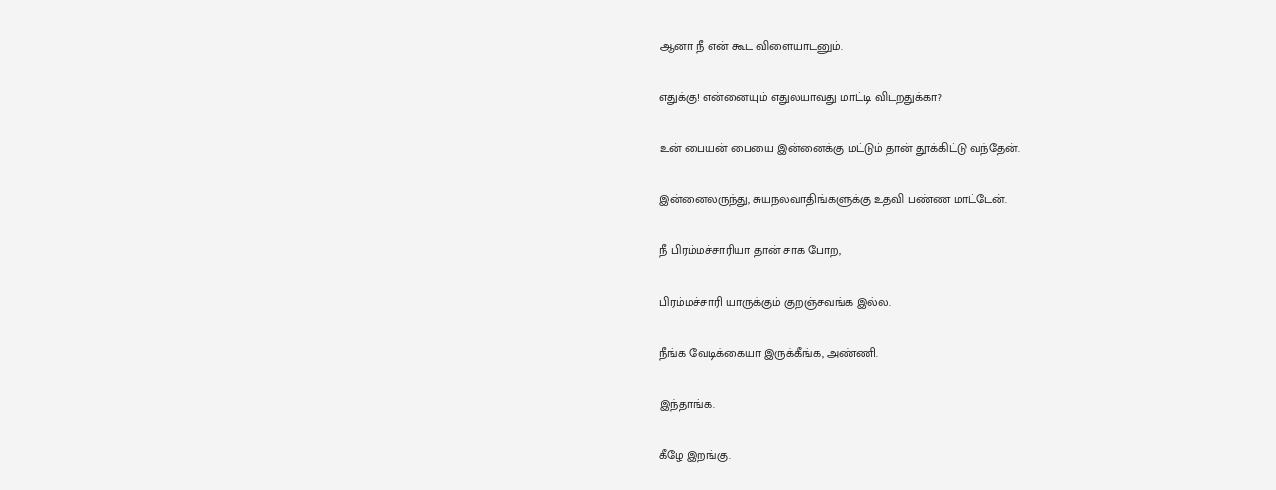ஆனா நீ என் கூட விளையாடனும்.

எதுக்கு! என்னையும் எதுலயாவது மாட்டி விடறதுக்கா?

உன் பையன் பையை இன்னைக்கு மட்டும் தான் தூக்கிட்டு வந்தேன்.

இன்னைலருந்து, சுயநலவாதிங்களுக்கு உதவி பண்ண மாட்டேன்.

நீ பிரம்மச்சாரியா தான் சாக போற,

பிரம்மச்சாரி யாருக்கும் குறஞ்சவங்க இல்ல.

நீங்க வேடிக்கையா இருக்கீங்க, அண்ணி.

இந்தாங்க.

கீழே இறங்கு.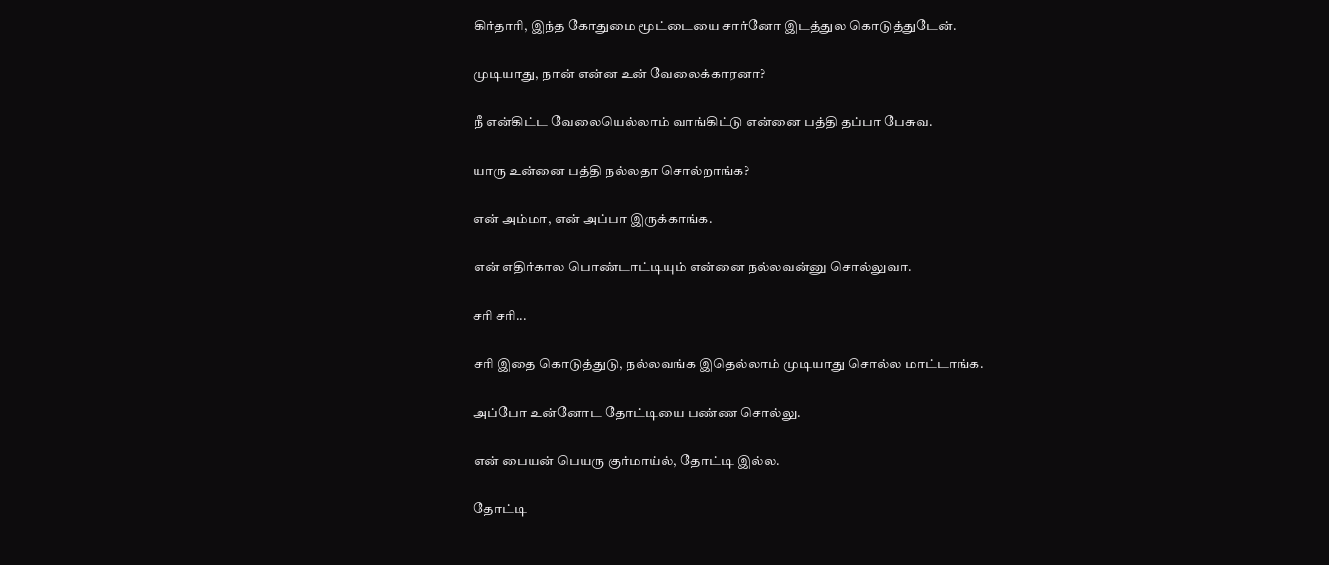கிர்தாரி, இந்த கோதுமை மூட்டையை சார்னோ இடத்துல கொடுத்துடேன்.

முடியாது, நான் என்ன உன் வேலைக்காரனா?

நீ என்கிட்ட வேலையெல்லாம் வாங்கிட்டு என்னை பத்தி தப்பா பேசுவ.

யாரு உன்னை பத்தி நல்லதா சொல்றாங்க?

என் அம்மா, என் அப்பா இருக்காங்க.

என் எதிர்கால பொண்டாட்டியும் என்னை நல்லவன்னு சொல்லுவா.

சரி சரி...

சரி இதை கொடுத்துடு, நல்லவங்க இதெல்லாம் முடியாது சொல்ல மாட்டாங்க.

அப்போ உன்னோட தோட்டியை பண்ண சொல்லு.

என் பையன் பெயரு குர்மாய்ல், தோட்டி இல்ல.

தோட்டி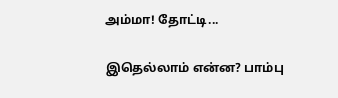அம்மா! தோட்டி...

இதெல்லாம் என்ன? பாம்பு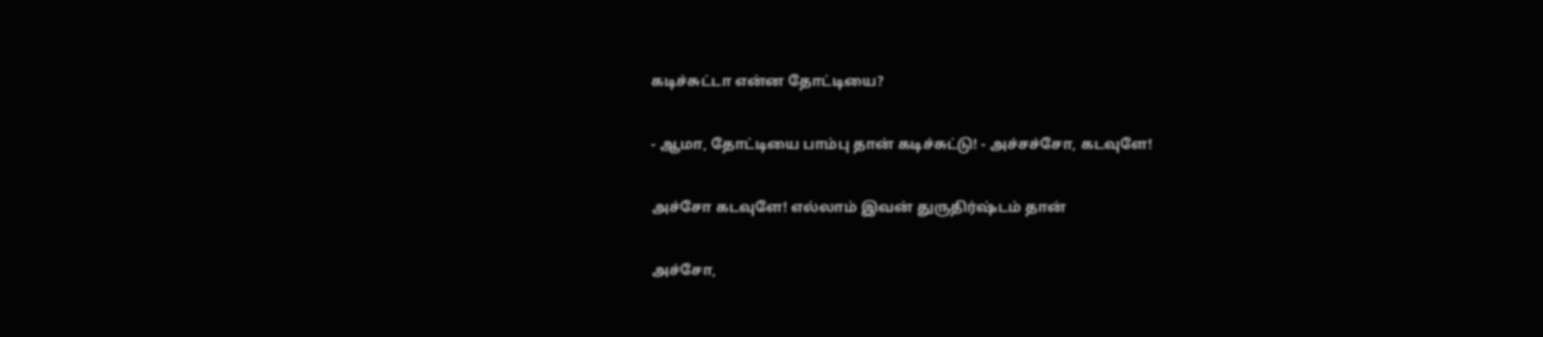கடிச்சுட்டா என்ன தோட்டியை?

- ஆமா, தோட்டியை பாம்பு தான் கடிச்சுட்டு! - அச்சச்சோ, கடவுளே!

அச்சோ கடவுளே! எல்லாம் இவன் துருதிர்ஷ்டம் தான்

அச்சோ,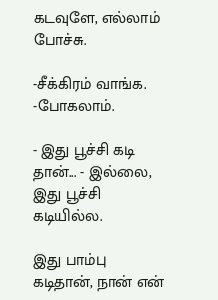கடவுளே, எல்லாம் போச்சு.

-சீக்கிரம் வாங்க. -போகலாம்.

- இது பூச்சி கடி தான்... - இல்லை, இது பூச்சி கடியில்ல.

இது பாம்பு கடிதான், நான் என்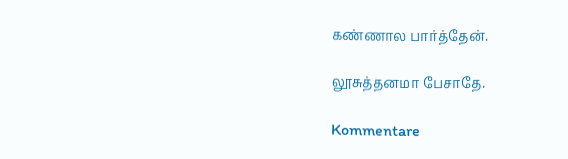கண்ணால பார்த்தேன்.

லூசுத்தனமா பேசாதே.

Kommentare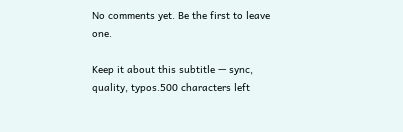No comments yet. Be the first to leave one.

Keep it about this subtitle — sync, quality, typos.500 characters left